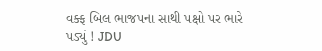વક્ફ બિલ ભાજપના સાથી પક્ષો પર ભારે પડ્યું ! JDU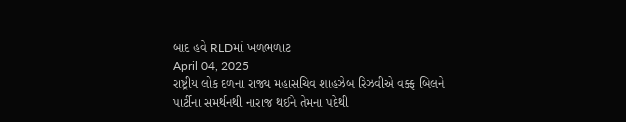બાદ હવે RLDમાં ખળભળાટ
April 04, 2025
રાષ્ટ્રીય લોક દળના રાજ્ય મહાસચિવ શાહઝેબ રિઝવીએ વક્ફ બિલને પાર્ટીના સમર્થનથી નારાજ થઈને તેમના પદેથી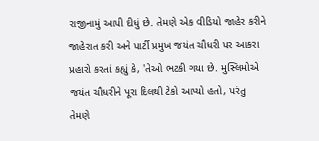રાજીનામું આપી દીધું છે. તેમણે એક વીડિયો જાહેર કરીને જાહેરાત કરી અને પાર્ટી પ્રમુખ જયંત ચૌધરી પર આકરા પ્રહારો કરતાં કહ્યું કે, 'તેઓ ભટકી ગયા છે. મુસ્લિમોએ જયંત ચૌધરીને પૂરા દિલથી ટેકો આપ્યો હતો, પરંતુ તેમણે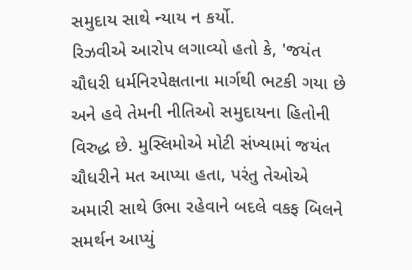સમુદાય સાથે ન્યાય ન કર્યો.
રિઝવીએ આરોપ લગાવ્યો હતો કે, 'જયંત ચૌધરી ધર્મનિરપેક્ષતાના માર્ગથી ભટકી ગયા છે અને હવે તેમની નીતિઓ સમુદાયના હિતોની વિરુદ્ધ છે. મુસ્લિમોએ મોટી સંખ્યામાં જયંત ચૌધરીને મત આપ્યા હતા, પરંતુ તેઓએ અમારી સાથે ઉભા રહેવાને બદલે વકફ બિલને સમર્થન આપ્યું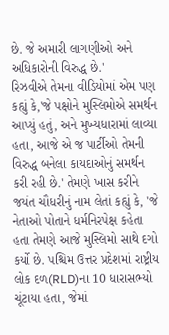છે. જે અમારી લાગણીઓ અને અધિકારોની વિરુદ્ધ છે.'
રિઝવીએ તેમના વીડિયોમાં એમ પણ કહ્યું કે,'જે પક્ષોને મુસ્લિમોએ સમર્થન આપ્યું હતું, અને મુખ્યધારામાં લાવ્યા હતા, આજે એ જ પાર્ટીઓ તેમની વિરુદ્ધ બનેલા કાયદાઓનું સમર્થન કરી રહી છે.' તેમણે ખાસ કરીને જયંત ચૌધરીનું નામ લેતાં કહ્યું કે, 'જે નેતાઓ પોતાને ધર્મનિરપેક્ષ કહેતા હતા તેમણે આજે મુસ્લિમો સાથે દગો કર્યો છે. પશ્ચિમ ઉત્તર પ્રદેશમાં રાષ્ટ્રીય લોક દળ(RLD)ના 10 ધારાસભ્યો ચૂંટાયા હતા, જેમાં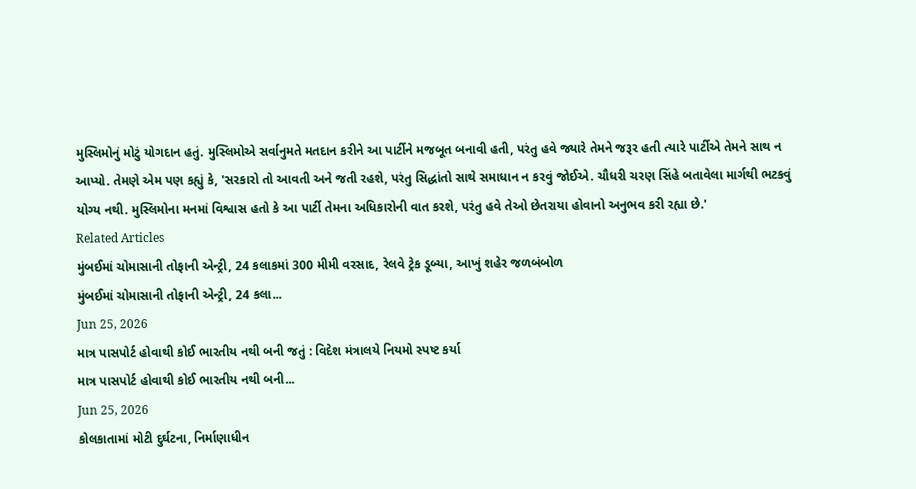મુસ્લિમોનું મોટું યોગદાન હતું. મુસ્લિમોએ સર્વાનુમતે મતદાન કરીને આ પાર્ટીને મજબૂત બનાવી હતી, પરંતુ હવે જ્યારે તેમને જરૂર હતી ત્યારે પાર્ટીએ તેમને સાથ ન આપ્યો. તેમણે એમ પણ કહ્યું કે, 'સરકારો તો આવતી અને જતી રહશે, પરંતુ સિદ્ધાંતો સાથે સમાધાન ન કરવું જોઈએ. ચૌધરી ચરણ સિંહે બતાવેલા માર્ગથી ભટકવું યોગ્ય નથી. મુસ્લિમોના મનમાં વિશ્વાસ હતો કે આ પાર્ટી તેમના અધિકારોની વાત કરશે, પરંતુ હવે તેઓ છેતરાયા હોવાનો અનુભવ કરી રહ્યા છે.'
Related Articles
મુંબઈમાં ચોમાસાની તોફાની એન્ટ્રી, 24 કલાકમાં 300 મીમી વરસાદ, રેલવે ટ્રેક ડૂબ્યા, આખું શહેર જળબંબોળ
મુંબઈમાં ચોમાસાની તોફાની એન્ટ્રી, 24 કલા...
Jun 25, 2026
માત્ર પાસપોર્ટ હોવાથી કોઈ ભારતીય નથી બની જતું : વિદેશ મંત્રાલયે નિયમો સ્પષ્ટ કર્યા
માત્ર પાસપોર્ટ હોવાથી કોઈ ભારતીય નથી બની...
Jun 25, 2026
કોલકાતામાં મોટી દુર્ઘટના, નિર્માણાધીન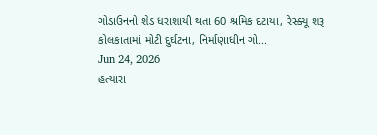ગોડાઉનનો શેડ ધરાશાયી થતા 60 શ્રમિક દટાયા, રેસ્ક્યૂ શરૂ
કોલકાતામાં મોટી દુર્ઘટના, નિર્માણાધીન ગો...
Jun 24, 2026
હત્યારા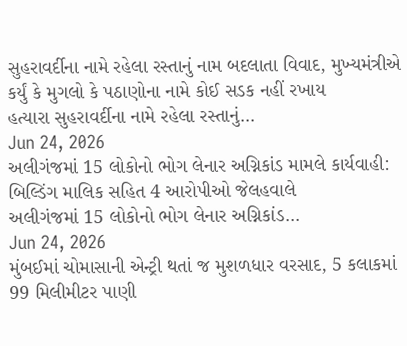સુહરાવર્દીના નામે રહેલા રસ્તાનું નામ બદલાતા વિવાદ, મુખ્યમંત્રીએ કર્યું કે મુગલો કે પઠાણોના નામે કોઈ સડક નહીં રખાય
હત્યારા સુહરાવર્દીના નામે રહેલા રસ્તાનું...
Jun 24, 2026
અલીગંજમાં 15 લોકોનો ભોગ લેનાર અગ્નિકાંડ મામલે કાર્યવાહી: બિલ્ડિંગ માલિક સહિત 4 આરોપીઓ જેલહવાલે
અલીગંજમાં 15 લોકોનો ભોગ લેનાર અગ્નિકાંડ...
Jun 24, 2026
મુંબઈમાં ચોમાસાની એન્ટ્રી થતાં જ મુશળધાર વરસાદ, 5 કલાકમાં 99 મિલીમીટર પાણી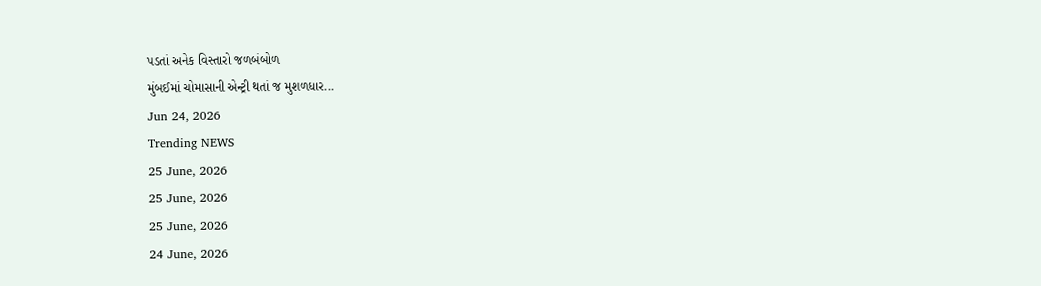પડતાં અનેક વિસ્તારો જળબંબોળ
મુંબઈમાં ચોમાસાની એન્ટ્રી થતાં જ મુશળધાર...
Jun 24, 2026
Trending NEWS
25 June, 2026
25 June, 2026
25 June, 2026
24 June, 2026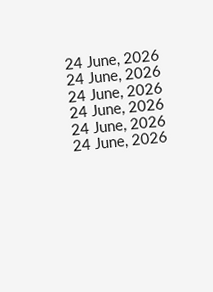24 June, 2026
24 June, 2026
24 June, 2026
24 June, 2026
24 June, 2026
24 June, 2026